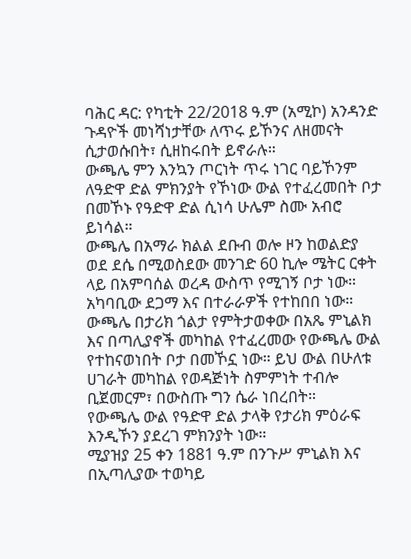ባሕር ዳር: የካቲት 22/2018 ዓ.ም (አሚኮ) አንዳንድ ጉዳዮች መነሻነታቸው ለጥሩ ይኾንና ለዘመናት ሲታወሱበት፣ ሲዘከሩበት ይኖራሉ።
ውጫሌ ምን እንኳን ጦርነት ጥሩ ነገር ባይኾንም ለዓድዋ ድል ምክንያት የኾነው ውል የተፈረመበት ቦታ በመኾኑ የዓድዋ ድል ሲነሳ ሁሌም ስሙ አብሮ ይነሳል።
ውጫሌ በአማራ ክልል ደቡብ ወሎ ዞን ከወልድያ ወደ ደሴ በሚወስደው መንገድ 60 ኪሎ ሜትር ርቀት ላይ በአምባሰል ወረዳ ውስጥ የሚገኝ ቦታ ነው። አካባቢው ደጋማ እና በተራራዎች የተከበበ ነው።
ውጫሌ በታሪክ ጎልታ የምትታወቀው በአጼ ምኒልክ እና በጣሊያኖች መካከል የተፈረመው የውጫሌ ውል የተከናወነበት ቦታ በመኾኗ ነው። ይህ ውል በሁለቱ ሀገራት መካከል የወዳጅነት ስምምነት ተብሎ ቢጀመርም፣ በውስጡ ግን ሴራ ነበረበት።
የውጫሌ ውል የዓድዋ ድል ታላቅ የታሪክ ምዕራፍ እንዲኾን ያደረገ ምክንያት ነው።
ሚያዝያ 25 ቀን 1881 ዓ.ም በንጉሥ ምኒልክ እና በኢጣሊያው ተወካይ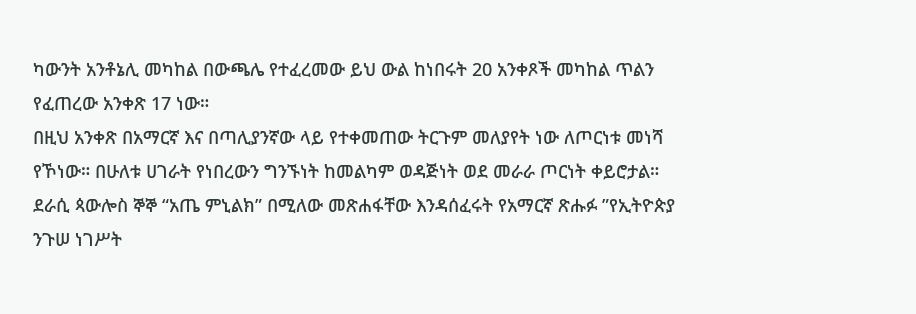ካውንት አንቶኔሊ መካከል በውጫሌ የተፈረመው ይህ ውል ከነበሩት 20 አንቀጾች መካከል ጥልን የፈጠረው አንቀጽ 17 ነው።
በዚህ አንቀጽ በአማርኛ እና በጣሊያንኛው ላይ የተቀመጠው ትርጉም መለያየት ነው ለጦርነቱ መነሻ የኾነው። በሁለቱ ሀገራት የነበረውን ግንኙነት ከመልካም ወዳጅነት ወደ መራራ ጦርነት ቀይሮታል።
ደራሲ ጳውሎስ ኞኞ “አጤ ምኒልክ” በሚለው መጽሐፋቸው እንዳሰፈሩት የአማርኛ ጽሑፉ ”የኢትዮጵያ ንጉሠ ነገሥት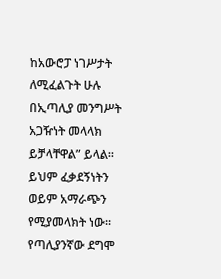ከአውሮፓ ነገሥታት ለሚፈልጉት ሁሉ በኢጣሊያ መንግሥት አጋዥነት መላላክ ይቻላቸዋል” ይላል። ይህም ፈቃደኝነትን ወይም አማራጭን የሚያመላክት ነው።
የጣሊያንኛው ደግሞ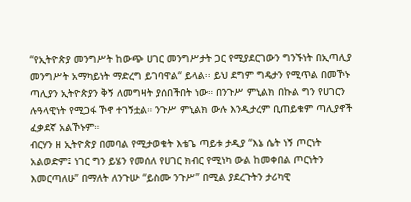“የኢትዮጵያ መንግሥት ከውጭ ሀገር መንግሥታት ጋር የሚያደርገውን ግንኙነት በኢጣሊያ መንግሥት አማካይነት ማድረግ ይገባዋል“ ይላል፡፡ ይህ ደግም ግዴታን የሚጥል በመኾኑ ጣሊያን ኢትዮጵያን ቅኝ ለመግዛት ያሰበችበት ነው። በንጉሥ ምኒልክ በኩል ግን የሀገርን ሉዓላዊነት የሚጋፋ ኾኖ ተገኝቷል። ንጉሥ ምኒልክ ውሉ እንዲታረም ቢጠይቁም ጣሊያኖች ፈቃደኛ አልኾኑም።
ብርሃን ዘ ኢትዮጵያ በመባል የሚታወቁት እቴጌ ጣይቱ ታዲያ “እኔ ሴት ነኝ ጦርነት አልወድም፤ ነገር ግን ይሄን የመሰለ የሀገር ክብር የሚነካ ውል ከመቀበል ጦርነትን እመርጣለሁ” በማለት ለንጉሡ “ይስሙ ንጉሥ” በሚል ያደረጉትን ታሪካዊ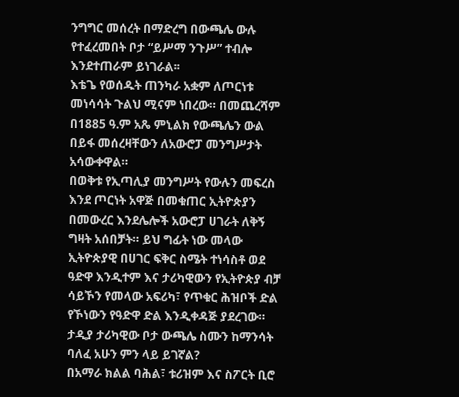ንግግር መሰረት በማድረግ በውጫሌ ውሉ የተፈረመበት ቦታ “ይሥማ ንጉሥ” ተብሎ እንደተጠራም ይነገራል፡፡
እቴጌ የወሰዱት ጠንካራ አቋም ለጦርነቱ መነሳሳት ጉልህ ሚናም ነበረው። በመጨረሻም በ1885 ዓ.ም አጼ ምኒልክ የውጫሌን ውል በይፋ መሰረዛቸውን ለአውሮፓ መንግሥታት አሳውቀዋል።
በወቅቱ የኢጣሊያ መንግሥት የውሉን መፍረስ እንደ ጦርነት አዋጅ በመቁጠር ኢትዮጵያን በመውረር እንደሌሎች አውሮፓ ሀገራት ለቅኝ ግዛት አሰበቻት። ይህ ግፊት ነው መላው ኢትዮጵያዊ በሀገር ፍቅር ስሜት ተነሳስቶ ወደ ዓድዋ እንዲተም እና ታሪካዊውን የኢትዮጵያ ብቻ ሳይኾን የመላው አፍሪካ፣ የጥቁር ሕዝቦች ድል የኾነውን የዓድዋ ድል እንዲቀዳጅ ያደረገው።
ታዲያ ታሪካዊው ቦታ ውጫሌ ስሙን ከማንሳት ባለፈ አሁን ምን ላይ ይገኛል?
በአማራ ክልል ባሕል፣ ቱሪዝም እና ስፖርት ቢሮ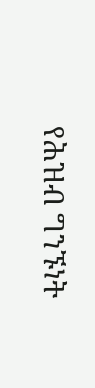የሕዝብ ግንኙነት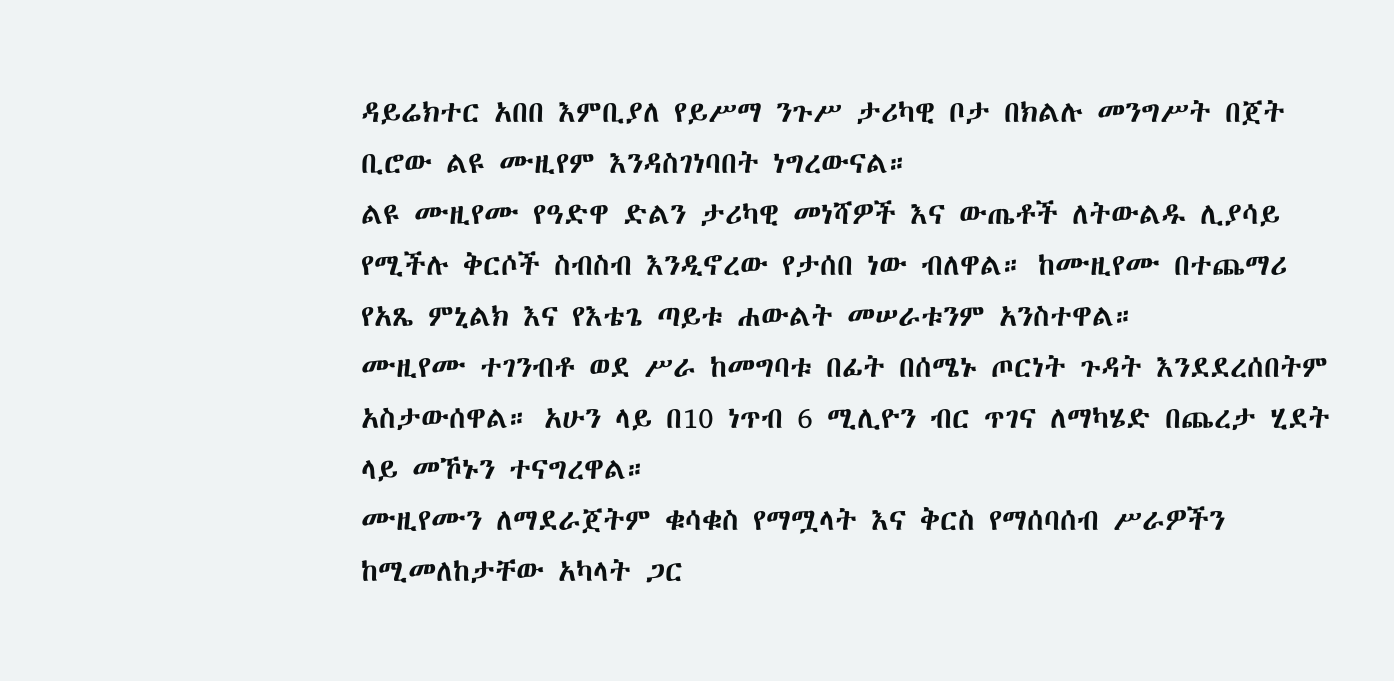ዳይሬክተር አበበ እምቢያለ የይሥማ ንጉሥ ታሪካዊ ቦታ በክልሉ መንግሥት በጀት ቢሮው ልዩ ሙዚየም እንዳስገነባበት ነግረውናል።
ልዩ ሙዚየሙ የዓድዋ ድልን ታሪካዊ መነሻዎች እና ውጤቶች ለትውልዱ ሊያሳይ የሚችሉ ቅርሶች ስብስብ እንዲኖረው የታሰበ ነው ብለዋል። ከሙዚየሙ በተጨማሪ የአጼ ምኒልክ እና የእቴጌ ጣይቱ ሐውልት መሠራቱንም አንስተዋል።
ሙዚየሙ ተገንብቶ ወደ ሥራ ከመግባቱ በፊት በሰሜኑ ጦርነት ጉዳት እንደደረሰበትም አስታውሰዋል። አሁን ላይ በ10 ነጥብ 6 ሚሊዮን ብር ጥገና ለማካሄድ በጨረታ ሂደት ላይ መኾኑን ተናግረዋል።
ሙዚየሙን ለማደራጀትም ቁሳቁስ የማሟላት እና ቅርስ የማሰባሰብ ሥራዎችን ከሚመለከታቸው አካላት ጋር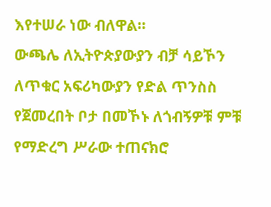እየተሠራ ነው ብለዋል።
ውጫሌ ለኢትዮጵያውያን ብቻ ሳይኾን ለጥቁር አፍሪካውያን የድል ጥንስስ የጀመረበት ቦታ በመኾኑ ለጎብኝዎቹ ምቹ የማድረግ ሥራው ተጠናክሮ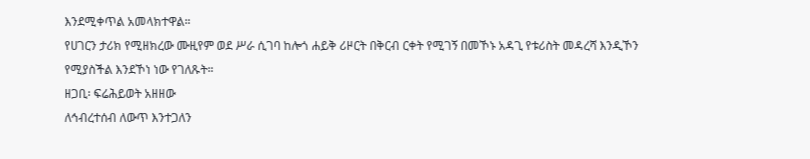እንደሚቀጥል አመላክተዋል።
የሀገርን ታሪክ የሚዘክረው ሙዚየም ወደ ሥራ ሲገባ ከሎጎ ሐይቅ ሪዞርት በቅርብ ርቀት የሚገኝ በመኾኑ አዳጊ የቱሪስት መዳረሻ እንዲኾን የሚያስችል እንደኾነ ነው የገለጹት።
ዘጋቢ፡ ፍሬሕይወት አዘዘው
ለኅብረተሰብ ለውጥ እንተጋለን